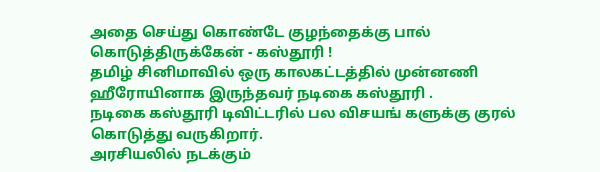அதை செய்து கொண்டே குழந்தைக்கு பால் கொடுத்திருக்கேன் - கஸ்தூரி !
தமிழ் சினிமாவில் ஒரு காலகட்டத்தில் முன்னணி ஹீரோயினாக இருந்தவர் நடிகை கஸ்தூரி .
நடிகை கஸ்தூரி டிவிட்டரில் பல விசயங் களுக்கு குரல் கொடுத்து வருகிறார்.
அரசியலில் நடக்கும்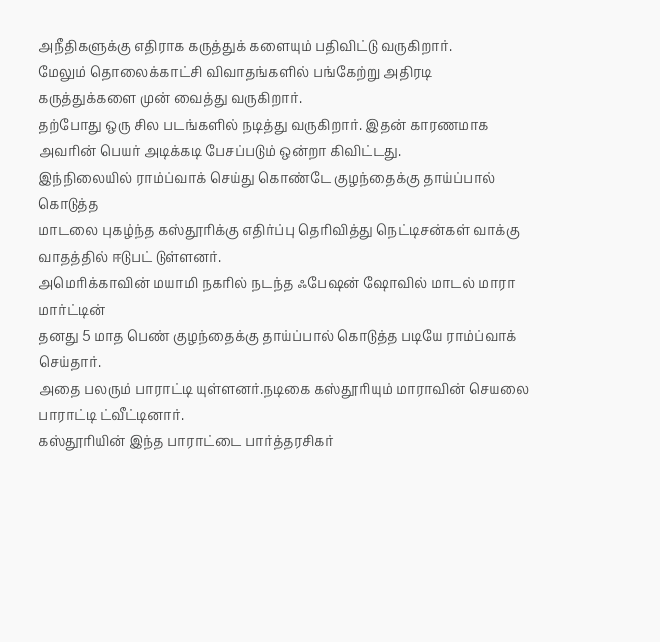அநீதிகளுக்கு எதிராக கருத்துக் களையும் பதிவிட்டு வருகிறார்.
மேலும் தொலைக்காட்சி விவாதங்களில் பங்கேற்று அதிரடி கருத்துக்களை முன் வைத்து வருகிறார்.
தற்போது ஒரு சில படங்களில் நடித்து வருகிறார். இதன் காரணமாக அவரின் பெயர் அடிக்கடி பேசப்படும் ஒன்றா கிவிட்டது.
இந்நிலையில் ராம்ப்வாக் செய்து கொண்டே குழந்தைக்கு தாய்ப்பால் கொடுத்த
மாடலை புகழ்ந்த கஸ்தூரிக்கு எதிர்ப்பு தெரிவித்து நெட்டிசன்கள் வாக்கு வாதத்தில் ஈடுபட் டுள்ளனர்.
அமெரிக்காவின் மயாமி நகரில் நடந்த ஃபேஷன் ஷோவில் மாடல் மாரா மார்ட்டின்
தனது 5 மாத பெண் குழந்தைக்கு தாய்ப்பால் கொடுத்த படியே ராம்ப்வாக் செய்தார்.
அதை பலரும் பாராட்டி யுள்ளனர்.நடிகை கஸ்தூரியும் மாராவின் செயலை பாராட்டி ட்வீட்டினார்.
கஸ்தூரியின் இந்த பாராட்டை பார்த்தரசிகர்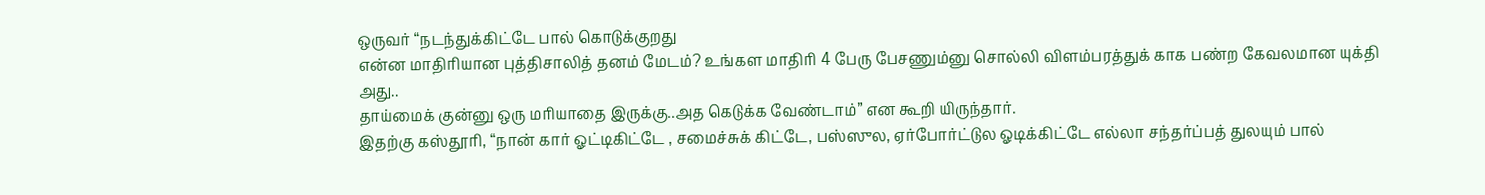ஒருவர் “நடந்துக்கிட்டே பால் கொடுக்குறது
என்ன மாதிரியான புத்திசாலித் தனம் மேடம்? உங்கள மாதிரி 4 பேரு பேசணும்னு சொல்லி விளம்பரத்துக் காக பண்ற கேவலமான யுக்தி அது..
தாய்மைக் குன்னு ஒரு மரியாதை இருக்கு..அத கெடுக்க வேண்டாம்” என கூறி யிருந்தார்.
இதற்கு கஸ்தூரி, “நான் கார் ஓட்டிகிட்டே , சமைச்சுக் கிட்டே, பஸ்ஸுல, ஏர்போர்ட்டுல ஓடிக்கிட்டே எல்லா சந்தர்ப்பத் துலயும் பால்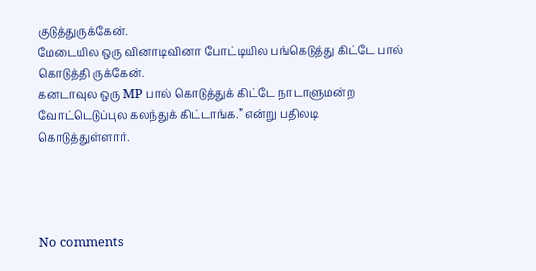குடுத்துருக்கேன்.
மேடையில ஒரு வினாடிவினா போட்டியில பங்கெடுத்து கிட்டே பால் கொடுத்தி ருக்கேன்.
கனடாவுல ஒரு MP பால் கொடுத்துக் கிட்டே நாடாளுமன்ற வோட்டெடுப்புல கலந்துக் கிட்டாங்க.” என்று பதிலடி கொடுத்துள்ளார்.




No comments